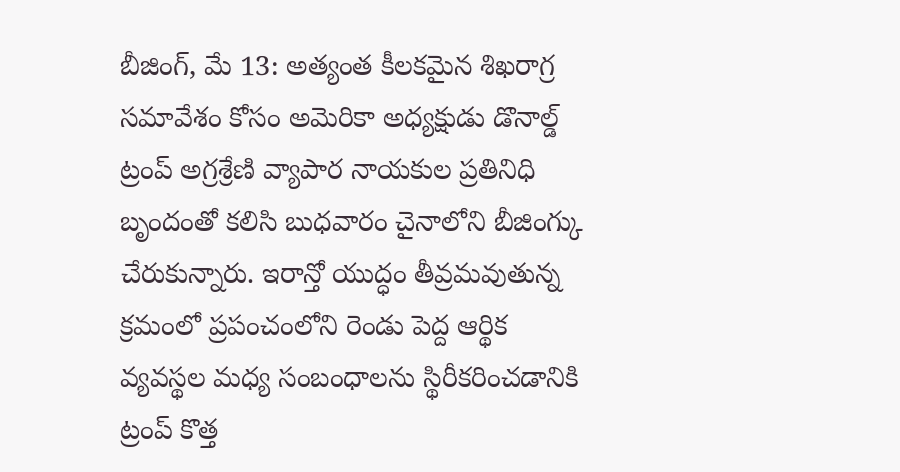బీజింగ్, మే 13: అత్యంత కీలకమైన శిఖరాగ్ర సమావేశం కోసం అమెరికా అధ్యక్షుడు డొనాల్డ్ ట్రంప్ అగ్రశ్రేణి వ్యాపార నాయకుల ప్రతినిధి బృందంతో కలిసి బుధవారం చైనాలోని బీజింగ్కు చేరుకున్నారు. ఇరాన్తో యుద్ధం తీవ్రమవుతున్న క్రమంలో ప్రపంచంలోని రెండు పెద్ద ఆర్థిక వ్యవస్థల మధ్య సంబంధాలను స్థిరీకరించడానికి ట్రంప్ కొత్త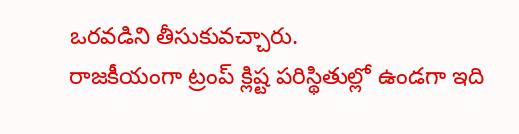ఒరవడిని తీసుకువచ్చారు.
రాజకీయంగా ట్రంప్ క్లిష్ట పరిస్థితుల్లో ఉండగా ఇది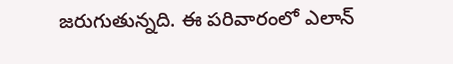జరుగుతున్నది. ఈ పరివారంలో ఎలాన్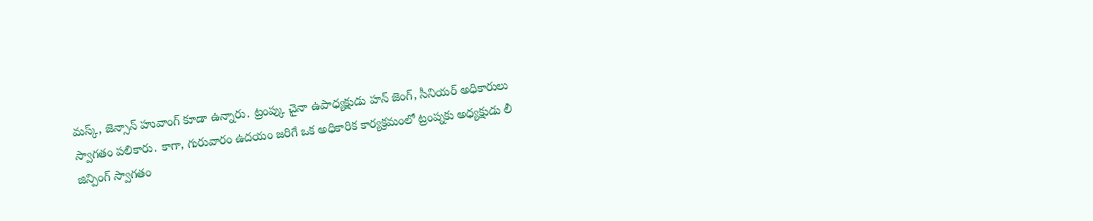మస్క్, జెన్సాన్ హువాంగ్ కూడా ఉన్నారు. ట్రంప్కు చైనా ఉపాధ్యక్షుడు హన్ జెంగ్, సీనియర్ అధికారులు స్వాగతం పలికారు. కాగా, గురువారం ఉదయం జరిగే ఒక అధికారిక కార్యక్రమంలో ట్రంప్నకు అధ్యక్షుడు లీ జిన్పింగ్ స్వాగతం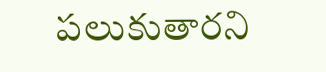పలుకుతారని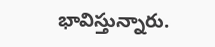భావిస్తున్నారు.